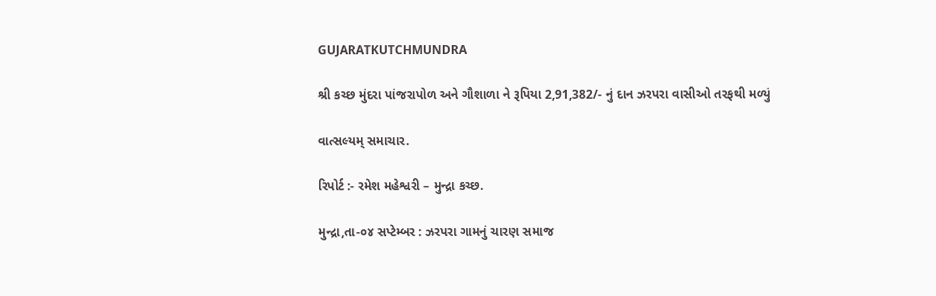GUJARATKUTCHMUNDRA

શ્રી કચ્છ મુંદરા પાંજરાપોળ અને ગૌશાળા ને રૂપિયા 2,91,382/- નું દાન ઝરપરા વાસીઓ તરફથી મળ્યું

વાત્સલ્યમ્ સમાચાર.

રિપોર્ટ :- રમેશ મહેશ્વરી – મુન્દ્રા કચ્છ.

મુન્દ્રા,તા-૦૪ સપ્ટેમ્બર : ઝરપરા ગામનું ચારણ સમાજ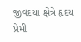જીવદયા ક્ષેત્રે હૃદય પ્રેમી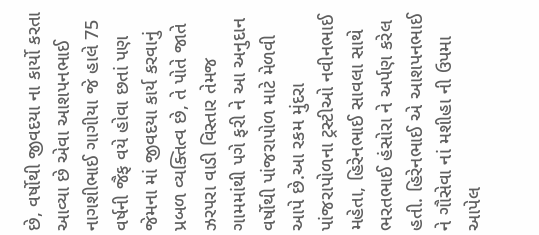છે, વર્ષોથી જીવદયા ના કાર્યો કરતા આવ્યા છે એવા આશપનભાઈ નાગશીભાઈ ગાગીયા જે હાલે 75 વર્ષની જૈફ વયે હોવા છતાં પણ જેમના માં જીવદયા કાર્ય કરવાનું પ્રબળ વ્યક્તિત્વ છે, તે પોતે જાતે ઝરપરા વાડી વિસ્તાર તેમજ ગામમાંથી પગે ફરી ને આ અનુદાન વર્ષોથી પાંજરાપોળ માટે મેળવી આપે છે.આ રકમ મુંદરા પાંજરાપોળના ટ્રસ્ટીઓ નવીનભાઈ મહેતા, હિરેનભાઈ સાવલા સાથે ભરતભાઈ હંસોરા ને અર્પણ કરેલ હતી. હિરેનભાઈ એ આશપનભાઈ ને ગૌસેવા નાં મશીહા ની ઉપમા આપેલ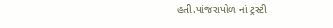હતી.પાંજરાપોળ નાં ટ્રસ્ટી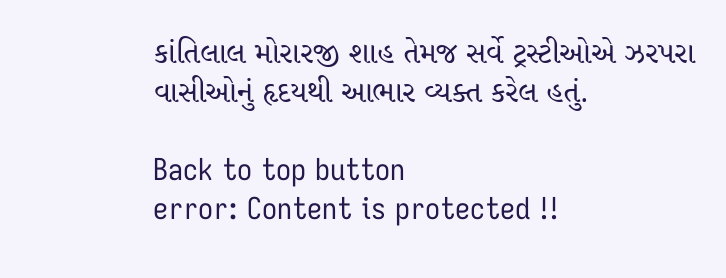કાંતિલાલ મોરારજી શાહ તેમજ સર્વે ટ્રસ્ટીઓએ ઝરપરા વાસીઓનું હૃદયથી આભાર વ્યક્ત કરેલ હતું.

Back to top button
error: Content is protected !!